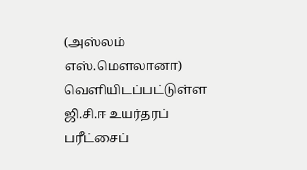(அஸ்லம் எஸ்.மௌலானா)
வெளியிடப்பட்டுள்ள ஜி.சி.ஈ உயர்தரப் பரீட்சைப்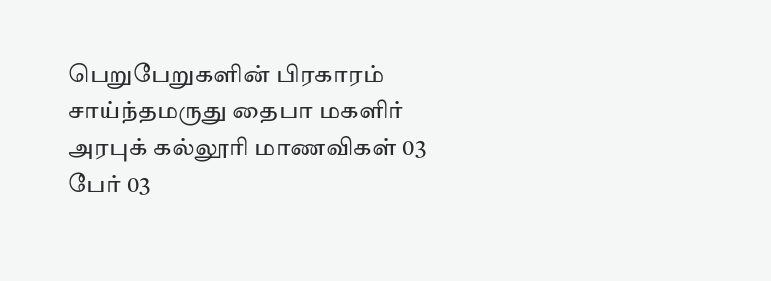பெறுபேறுகளின் பிரகாரம் சாய்ந்தமருது தைபா மகளிர் அரபுக் கல்லூரி மாணவிகள் 03 பேர் 03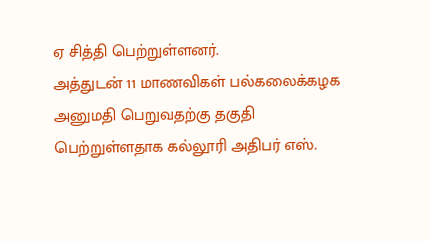ஏ சித்தி பெற்றுள்ளனர்.
அத்துடன் 11 மாணவிகள் பல்கலைக்கழக அனுமதி பெறுவதற்கு தகுதி பெற்றுள்ளதாக கல்லூரி அதிபர் எஸ்.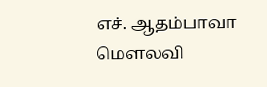எச். ஆதம்பாவா மௌலவி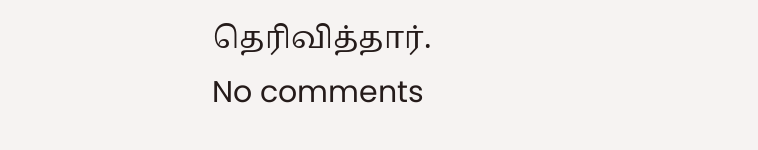தெரிவித்தார்.
No comments